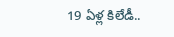19 ఏళ్ల కిలేడీ..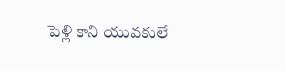పెళ్లి కాని యువకులే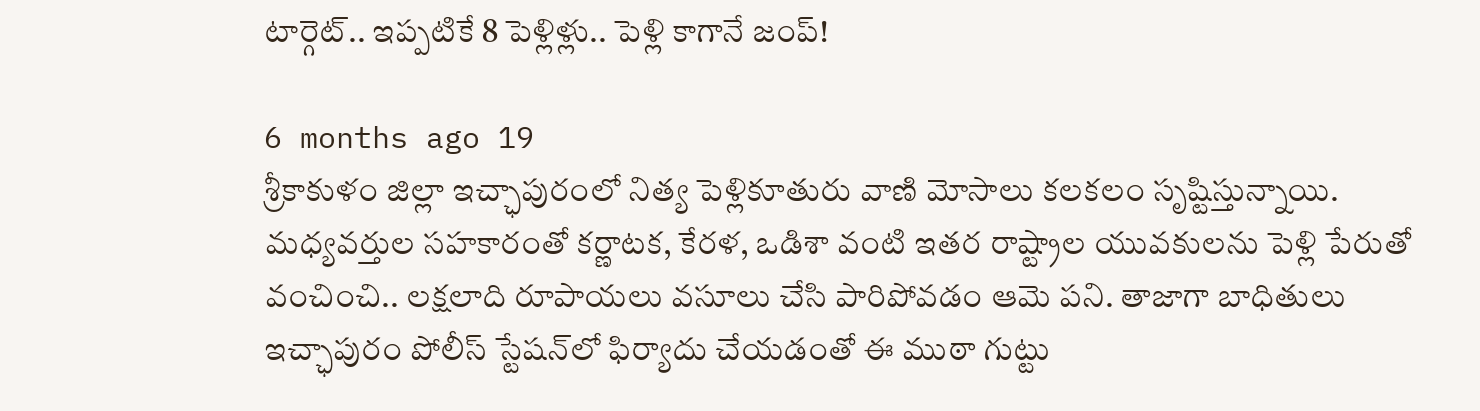టార్గెట్‌.. ఇప్పటికే 8 పెళ్లిళ్లు.. పెళ్లి కాగానే జంప్!

6 months ago 19
శ్రీకాకుళం జిల్లా ఇచ్ఛాపురంలో నిత్య పెళ్లికూతురు వాణి మోసాలు కలకలం సృష్టిస్తున్నాయి. మధ్యవర్తుల సహకారంతో కర్ణాటక, కేరళ, ఒడిశా వంటి ఇతర రాష్ట్రాల యువకులను పెళ్లి పేరుతో వంచించి.. లక్షలాది రూపాయలు వసూలు చేసి పారిపోవడం ఆమె పని. తాజాగా బాధితులు ఇచ్ఛాపురం పోలీస్ స్టేషన్‌లో ఫిర్యాదు చేయడంతో ఈ ముఠా గుట్టు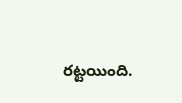రట్టయింది.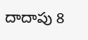దాదాపు 8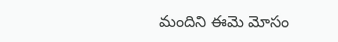మందిని ఈమె మోసం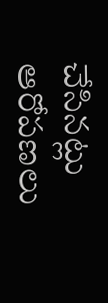చేసినట్లు ఆరోపణలు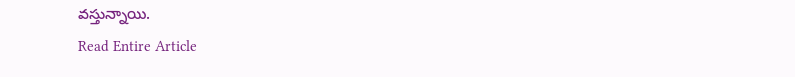వస్తున్నాయి.
Read Entire Article